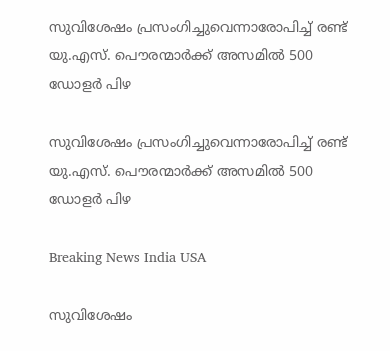സുവിശേഷം പ്രസംഗിച്ചുവെന്നാരോപിച്ച് രണ്ട് യു.എസ്. പൌരന്മാര്‍ക്ക് അസമില്‍ 500 ഡോളര്‍ പിഴ

സുവിശേഷം പ്രസംഗിച്ചുവെന്നാരോപിച്ച് രണ്ട് യു.എസ്. പൌരന്മാര്‍ക്ക് അസമില്‍ 500 ഡോളര്‍ പിഴ

Breaking News India USA

സുവിശേഷം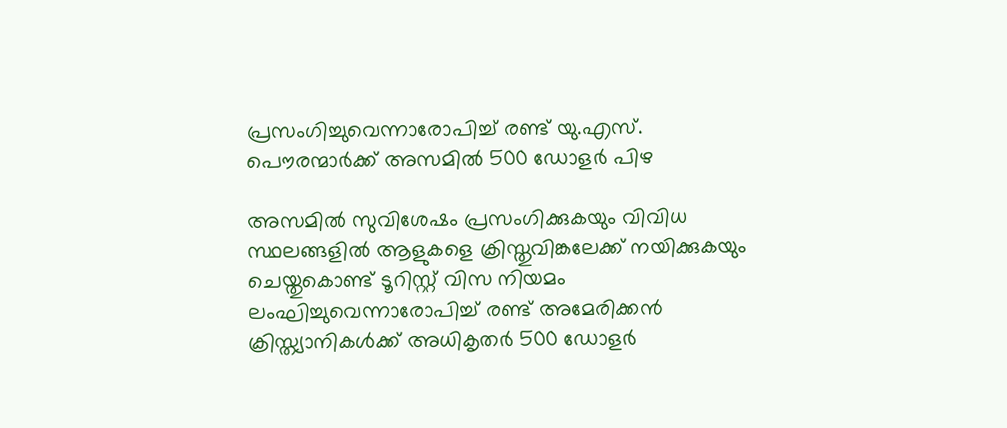പ്രസംഗിച്ചുവെന്നാരോപിച്ച് രണ്ട് യു.എസ്. പൌരന്മാര്‍ക്ക് അസമില്‍ 500 ഡോളര്‍ പിഴ

അസമില്‍ സുവിശേഷം പ്രസംഗിക്കുകയും വിവിധ സ്ഥലങ്ങളില്‍ ആളുകളെ ക്രിസ്തുവിങ്കലേക്ക് നയിക്കുകയും ചെയ്തുകൊണ്ട് ടൂറിസ്റ്റ് വിസ നിയമം ലംഘിച്ചുവെന്നാരോപിച്ച് രണ്ട് അമേരിക്കന്‍ ക്രിസ്ത്യാനികള്‍ക്ക് അധികൃതര്‍ 500 ഡോളര്‍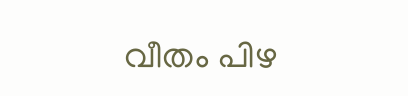വീതം പിഴ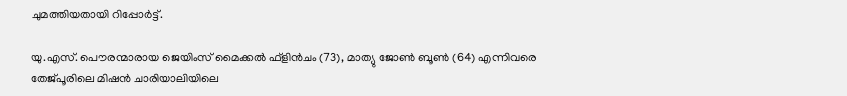ചുമത്തിയതായി റിപ്പോര്‍ട്ട്.

യു.എസ്. പൌരന്മാരായ ജെയിംസ് മൈക്കല്‍ ഫ്ളിന്‍ചം (73), മാത്യു ജോണ്‍ ബൂണ്‍ (64) എന്നിവരെ തേജ്പൂരിലെ മിഷന്‍ ചാരിയാലിയിലെ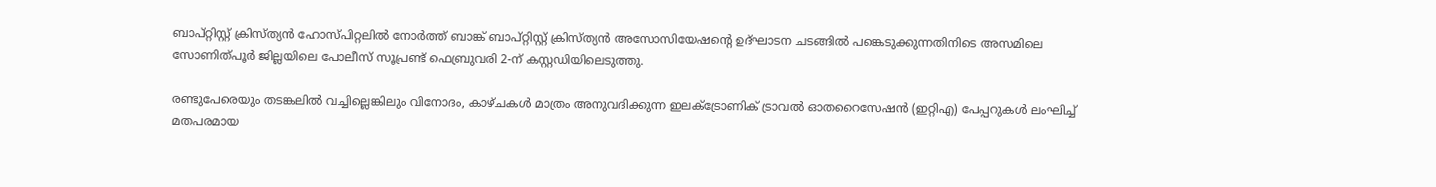ബാപ്റ്റിസ്റ്റ് ക്രിസ്ത്യന്‍ ഹോസ്പിറ്റലില്‍ നോര്‍ത്ത് ബാങ്ക് ബാപ്റ്റിസ്റ്റ് ക്രിസ്ത്യന്‍ അസോസിയേഷന്റെ ഉദ്ഘാടന ചടങ്ങില്‍ പങ്കെടുക്കുന്നതിനിടെ അസമിലെ സോണിത്പൂര്‍ ജില്ലയിലെ പോലീസ് സൂപ്രണ്ട് ഫെബ്രുവരി 2-ന് കസ്റ്റഡിയിലെടുത്തു.

രണ്ടുപേരെയും തടങ്കലില്‍ വച്ചില്ലെങ്കിലും വിനോദം, കാഴ്ചകള്‍ മാത്രം അനുവദിക്കുന്ന ഇലക്ട്രോണിക് ട്രാവല്‍ ഓതറൈസേഷന്‍ (ഇറ്റിഎ) പേപ്പറുകള്‍ ലംഘിച്ച് മതപരമായ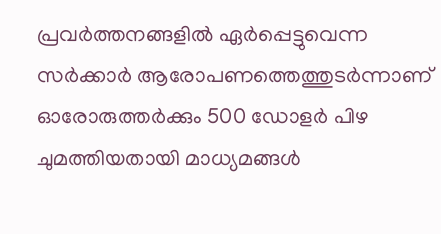പ്രവര്‍ത്തനങ്ങളില്‍ ഏര്‍പ്പെട്ടുവെന്ന സര്‍ക്കാര്‍ ആരോപണത്തെത്തുടര്‍ന്നാണ് ഓരോരുത്തര്‍ക്കും 500 ഡോളര്‍ പിഴ ചുമത്തിയതായി മാധ്യമങ്ങള്‍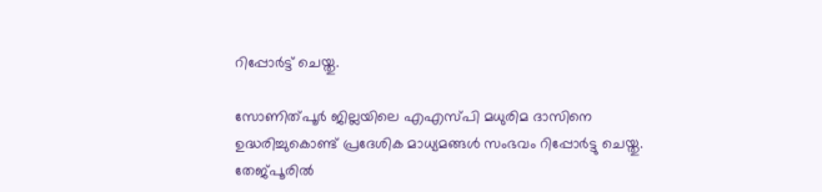റിപ്പോര്‍ട്ട് ചെയ്തു.

സോണിത്പൂര്‍ ജില്ലയിലെ എഎസ്പി മധുരിമ ദാസിനെ ഉദ്ധരിച്ചുകൊണ്ട് പ്രദേശിക മാധ്യമങ്ങള്‍ സംഭവം റിപ്പോര്‍ട്ടു ചെയ്തു. തേജ്പൂരില്‍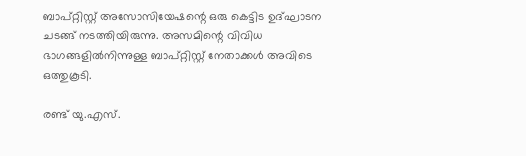ബാപ്റ്റിസ്റ്റ് അസോസിയേഷന്റെ ഒരു കെട്ടിട ഉദ്ഘാടന ചടങ്ങ് നടത്തിയിരുന്നു. അസമിന്റെ വിവിധ ഭാഗങ്ങളില്‍നിന്നുള്ള ബാപ്റ്റിസ്റ്റ് നേതാക്കള്‍ അവിടെ ഒത്തുകൂടി.

രണ്ട് യു.എസ്.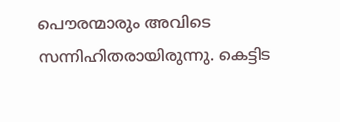പൌരന്മാരും അവിടെ സന്നിഹിതരായിരുന്നു. കെട്ടിട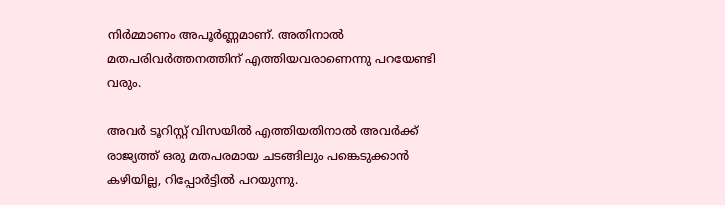നിര്‍മ്മാണം അപൂര്‍ണ്ണമാണ്. അതിനാല്‍ മതപരിവര്‍ത്തനത്തിന് എത്തിയവരാണെന്നു പറയേണ്ടി വരും.

അവര്‍ ടൂറിസ്റ്റ് വിസയില്‍ എത്തിയതിനാല്‍ അവര്‍ക്ക് രാജ്യത്ത് ഒരു മതപരമായ ചടങ്ങിലും പങ്കെടുക്കാന്‍ കഴിയില്ല, റിപ്പോര്‍ട്ടില്‍ പറയുന്നു.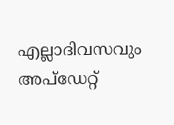എല്ലാദിവസവും അപ്ഡേറ്റ്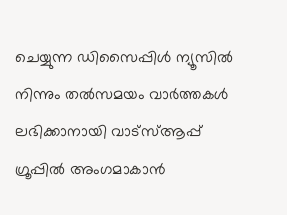ചെയ്യുന്ന ഡിസൈപ്പിൾ ന്യൂസിൽ നിന്നും തൽസമയം വാർത്തകൾ ലഭിക്കാനായി വാട്സ്ആപ്പ് ഗ്രൂപ്പിൽ അംഗമാകാൻ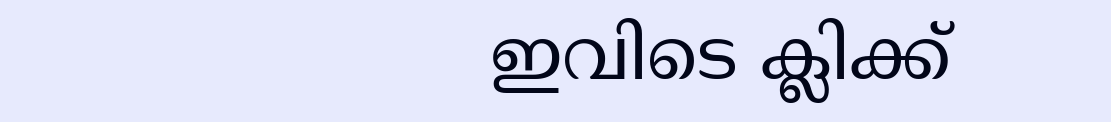ഇവിടെ ക്ലിക്ക്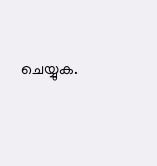ചെയ്യുക.